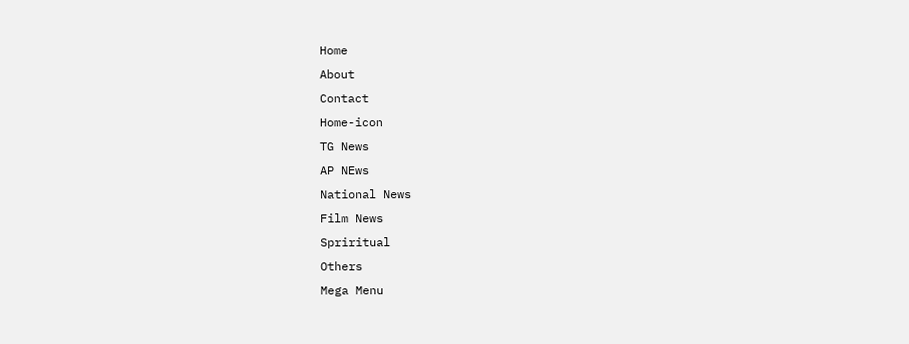Home
About
Contact
Home-icon
TG News
AP NEws
National News
Film News
Spriritual
Others
Mega Menu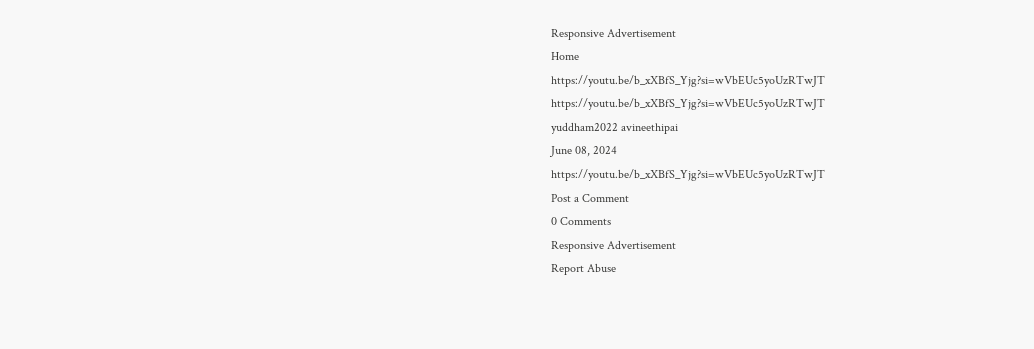Responsive Advertisement
Home
https://youtu.be/b_xXBfS_Yjg?si=wVbEUc5yoUzRTwJT
https://youtu.be/b_xXBfS_Yjg?si=wVbEUc5yoUzRTwJT
yuddham2022 avineethipai
June 08, 2024
https://youtu.be/b_xXBfS_Yjg?si=wVbEUc5yoUzRTwJT
Post a Comment
0 Comments
Responsive Advertisement
Report Abuse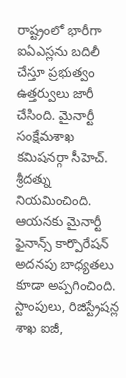రాష్ట్రంలో భారీగా ఐఏఎస్లను బదిలీ చేస్తూ ప్రభుత్వం ఉత్తర్వులు జారీ చేసింది. మైనార్టీ సంక్షేమశాఖ కమిషనర్గా సీహెచ్. శ్రీదత్ను నియమించింది. ఆయనకు మైనార్టీ ఫైనాన్స్ కార్పొరేషన్ అదనపు బాధ్యతలు కూడా అప్పగించింది. స్టాంపులు, రిజిస్ట్రేషన్ల శాఖ ఐజీ,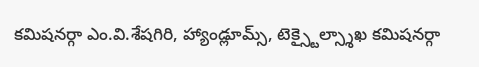కమిషనర్గా ఎం.వి.శేషగిరి, హ్యాండ్లూమ్స్, టెక్స్టైల్స్శాఖ కమిషనర్గా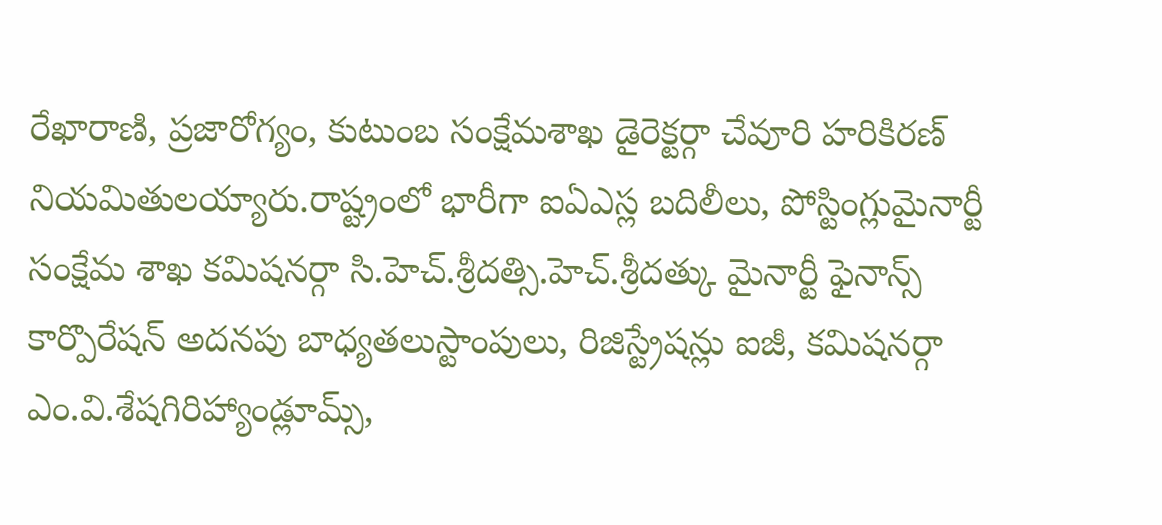రేఖారాణి, ప్రజారోగ్యం, కుటుంబ సంక్షేమశాఖ డైరెక్టర్గా చేవూరి హరికిరణ్ నియమితులయ్యారు.రాష్ట్రంలో భారీగా ఐఏఎస్ల బదిలీలు, పోస్టింగ్లుమైనార్టీ సంక్షేమ శాఖ కమిషనర్గా సి.హెచ్.శ్రీదత్సి.హెచ్.శ్రీదత్కు మైనార్టీ ఫైనాన్స్ కార్పొరేషన్ అదనపు బాధ్యతలుస్టాంపులు, రిజిస్ట్రేషన్లు ఐజీ, కమిషనర్గా ఎం.వి.శేషగిరిహ్యాండ్లూమ్స్,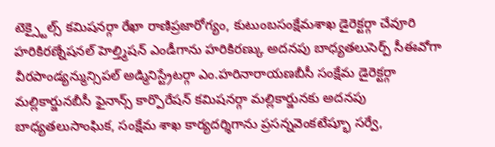టెక్స్టైల్స్ కమిషనర్గా రేఖా రాణిప్రజారోగ్యం, కుటుంబసంక్షేమశాఖ డైరెక్టర్గా చేవూరి హరికిరణ్నేషనల్ హెల్త్మిషన్ ఎండీగాను హరికిరణ్కు అదనపు బాధ్యతలుసెర్ప్ సీఈవోగా వీరపాండ్యన్మున్సిపల్ అడ్మినిస్ట్రేటర్గా ఎం.హరినారాయణబీసీ సంక్షేమ డైరెక్టర్గా మల్లికార్జునబీసీ ఫైనాన్స్ కార్పొరేషన్ కమిషనర్గా మల్లికార్జునకు అదనపు బాధ్యతలుసాంఘిక, సంక్షేమ శాఖ కార్యదర్శిగాను ప్రసన్నవెంకటేష్భూ సర్వే,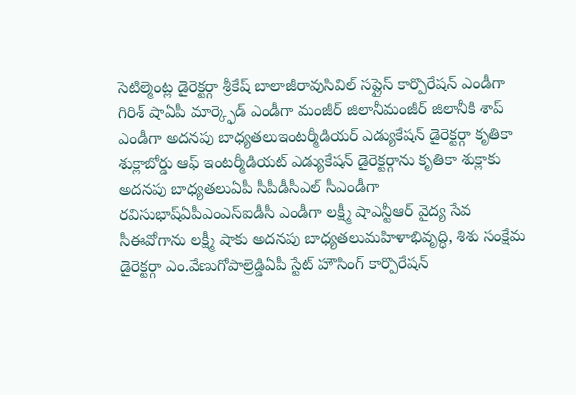సెటిల్మెంట్ల డైరెక్టర్గా శ్రీకేష్ బాలాజీరావుసివిల్ సప్లైస్ కార్పొరేషన్ ఎండీగా గిరిశ్ షాఏపీ మార్క్ఫెడ్ ఎండీగా మంజీర్ జిలానీమంజీర్ జిలానీకి శాప్ ఎండీగా అదనపు బాధ్యతలుఇంటర్మీడియర్ ఎడ్యుకేషన్ డైరెక్టర్గా కృతికా శుక్లాబోర్డు ఆఫ్ ఇంటర్మీడియట్ ఎడ్యుకేషన్ డైరెక్టర్గాను కృతికా శుక్లాకు అదనపు బాధ్యతలుఏపీ సీపీడీసీఎల్ సీఎండీగా రవిసుభాష్ఏపీఎంఎస్ఐడీసీ ఎండీగా లక్ష్మీ షాఎన్టీఆర్ వైద్య సేవ సీఈవోగాను లక్ష్మీ షాకు అదనపు బాధ్యతలుమహిళాభివృద్ధి, శిశు సంక్షేమ డైరెక్టర్గా ఎం.వేణుగోపాల్రెడ్డిఏపీ స్టేట్ హౌసింగ్ కార్పొరేషన్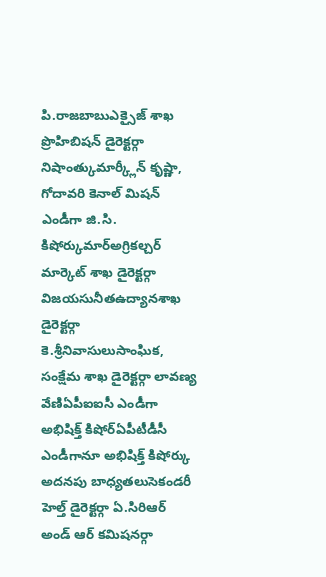పి.రాజబాబుఎక్సైజ్ శాఖ ప్రొహిబిషన్ డైరెక్టర్గా నిషాంత్కుమార్క్లీన్ కృష్ణా, గోదావరి కెనాల్ మిషన్ ఎండీగా జి.సి. కిషోర్కుమార్అగ్రికల్చర్ మార్కెట్ శాఖ డైరెక్టర్గా విజయసునీతఉద్యానశాఖ డైరెక్టర్గా కె.శ్రీనివాసులుసాంఘిక, సంక్షేమ శాఖ డైరెక్టర్గా లావణ్య వేణిఏపీఐఐసీ ఎండీగా అభిషిక్త్ కిషోర్ఏపీటీడీసీ ఎండీగానూ అభిషిక్త్ కిషోర్కు అదనపు బాధ్యతలుసెకండరీ హెల్త్ డైరెక్టర్గా ఏ.సిరిఆర్ అండ్ ఆర్ కమిషనర్గా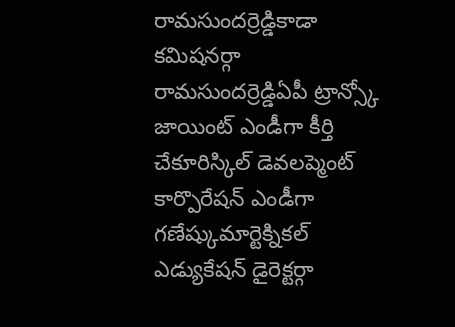రామసుందర్రెడ్డికాడా కమిషనర్గా రామసుందర్రెడ్డిఏపీ ట్రాన్స్కో జాయింట్ ఎండీగా కీర్తి చేకూరిస్కిల్ డెవలప్మెంట్ కార్పొరేషన్ ఎండీగా గణేష్కుమార్టెక్నికల్ ఎడ్యుకేషన్ డైరెక్టర్గా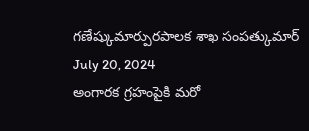గణేష్కుమార్పురపాలక శాఖ సంపత్కుమార్
July 20, 2024
అంగారక గ్రహంపైకి మరో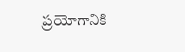ప్రయోగానికి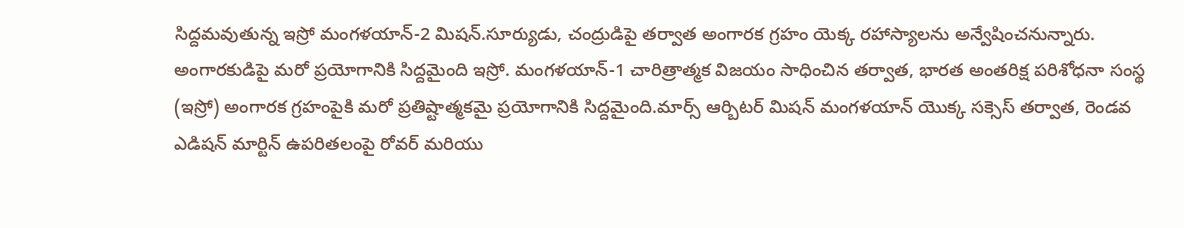సిద్దమవుతున్న ఇస్రో మంగళయాన్-2 మిషన్.సూర్యుడు, చంద్రుడిపై తర్వాత అంగారక గ్రహం యెక్క రహాస్యాలను అన్వేషించనున్నారు. అంగారకుడిపై మరో ప్రయోగానికి సిద్దమైంది ఇస్రో. మంగళయాన్-1 చారిత్రాత్మక విజయం సాధించిన తర్వాత, భారత అంతరిక్ష పరిశోధనా సంస్థ (ఇస్రో) అంగారక గ్రహంపైకి మరో ప్రతిష్టాత్మకమై ప్రయోగానికి సిద్దమైంది.మార్స్ ఆర్బిటర్ మిషన్ మంగళయాన్ యొక్క సక్సెస్ తర్వాత, రెండవ ఎడిషన్ మార్టిన్ ఉపరితలంపై రోవర్ మరియు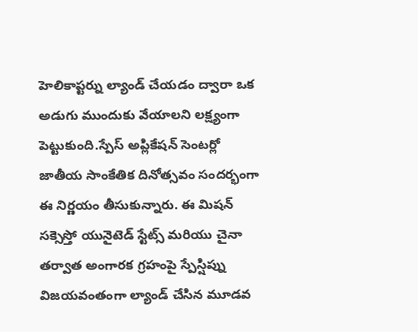హెలికాప్టర్ను ల్యాండ్ చేయడం ద్వారా ఒక అడుగు ముందుకు వేయాలని లక్ష్యంగా పెట్టుకుంది.స్పేస్ అప్లికేషన్ సెంటర్లో జాతీయ సాంకేతిక దినోత్సవం సందర్భంగా ఈ నిర్ణయం తీసుకున్నారు. ఈ మిషన్ సక్సెస్తో యునైటెడ్ స్టేట్స్ మరియు చైనా తర్వాత అంగారక గ్రహంపై స్పేస్షిప్ను విజయవంతంగా ల్యాండ్ చేసిన మూడవ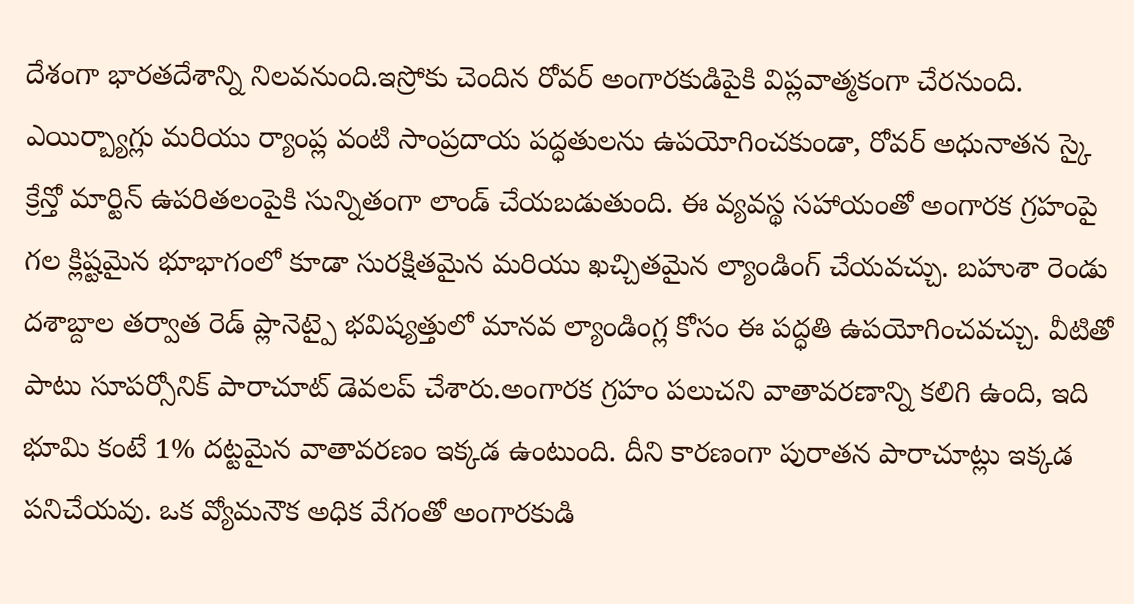దేశంగా భారతదేశాన్ని నిలవనుంది.ఇస్రోకు చెందిన రోవర్ అంగారకుడిపైకి విప్లవాత్మకంగా చేరనుంది. ఎయిర్బ్యాగ్లు మరియు ర్యాంప్ల వంటి సాంప్రదాయ పద్ధతులను ఉపయోగించకుండా, రోవర్ అధునాతన స్కై క్రేన్తో మార్టిన్ ఉపరితలంపైకి సున్నితంగా లాండ్ చేయబడుతుంది. ఈ వ్యవస్థ సహాయంతో అంగారక గ్రహంపై గల క్లిష్టమైన భూభాగంలో కూడా సురక్షితమైన మరియు ఖచ్చితమైన ల్యాండింగ్ చేయవచ్చు. బహుశా రెండు దశాబ్దాల తర్వాత రెడ్ ప్లానెట్పై భవిష్యత్తులో మానవ ల్యాండింగ్ల కోసం ఈ పద్ధతి ఉపయోగించవచ్చు. వీటితో పాటు సూపర్సోనిక్ పారాచూట్ డెవలప్ చేశారు.అంగారక గ్రహం పలుచని వాతావరణాన్ని కలిగి ఉంది, ఇది భూమి కంటే 1% దట్టమైన వాతావరణం ఇక్కడ ఉంటుంది. దీని కారణంగా పురాతన పారాచూట్లు ఇక్కడ పనిచేయవు. ఒక వ్యోమనౌక అధిక వేగంతో అంగారకుడి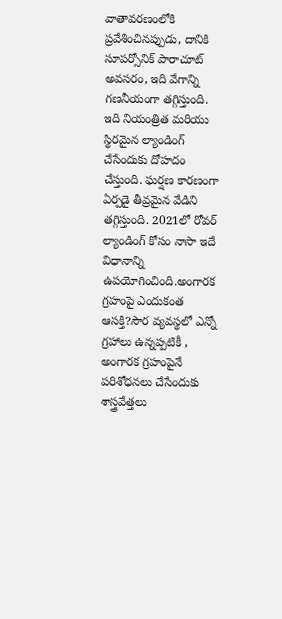వాతావరణంలోకి ప్రవేశించినప్పుడు, దానికి సూపర్సోనిక్ పారాచూట్ అవసరం, ఇది వేగాన్ని గణనీయంగా తగ్గిస్తుంది. ఇది నియంత్రిత మరియు స్థిరమైన ల్యాండింగ్ చేసేందుకు దోహదం చేస్తుంది. ఘర్షణ కారణంగా ఏర్పడై తీవ్రమైన వేడిని తగ్గిస్తుంది. 2021లో రోవర్ ల్యాండింగ్ కోసం నాసా ఇదే విధానాన్ని ఉపయోగించింది.అంగారక గ్రహంపై ఎందుకంత ఆసక్తి?సౌర వ్యవస్థలో ఎన్నో గ్రహాలు ఉన్నప్పటికీ , అంగారక గ్రహంపైనే పరిశోధనలు చేసేందుకు శాస్త్రవేత్తలు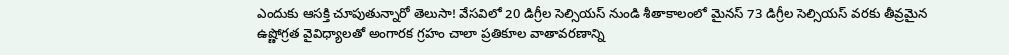ఎందుకు ఆసక్తి చూపుతున్నారో తెలుసా! వేసవిలో 20 డిగ్రీల సెల్సియస్ నుండి శీతాకాలంలో మైనస్ 73 డిగ్రీల సెల్సియస్ వరకు తీవ్రమైన ఉష్ణోగ్రత వైవిధ్యాలతో అంగారక గ్రహం చాలా ప్రతికూల వాతావరణాన్ని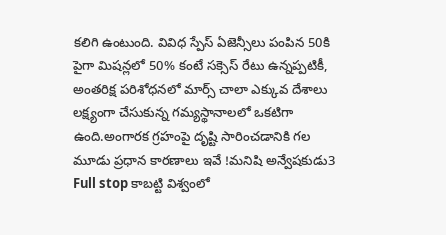కలిగి ఉంటుంది. వివిధ స్పేస్ ఏజెన్సీలు పంపిన 50కి పైగా మిషన్లలో 50% కంటే సక్సెస్ రేటు ఉన్నప్పటికీ, అంతరిక్ష పరిశోధనలో మార్స్ చాలా ఎక్కువ దేశాలు లక్ష్యంగా చేసుకున్న గమ్యస్థానాలలో ఒకటిగా ఉంది.అంగారక గ్రహంపై దృష్టి సారించడానికి గల మూడు ప్రధాన కారణాలు ఇవే !మనిషి అన్వేషకుడు3 Full stop కాబట్టి విశ్వంలో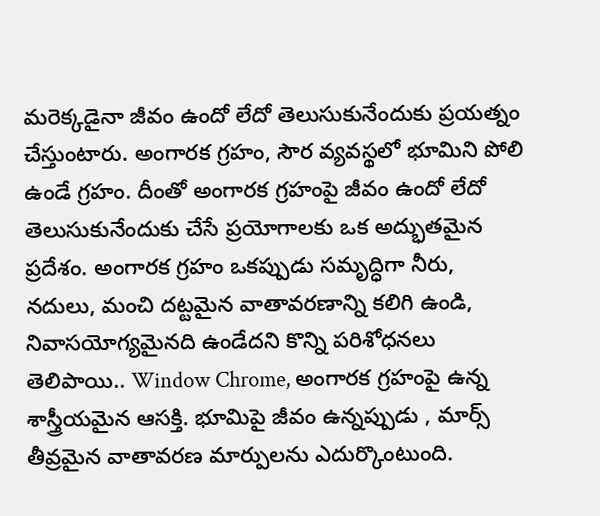మరెక్కడైనా జీవం ఉందో లేదో తెలుసుకునేందుకు ప్రయత్నం చేస్తుంటారు. అంగారక గ్రహం, సౌర వ్యవస్థలో భూమిని పోలి ఉండే గ్రహం. దీంతో అంగారక గ్రహంపై జీవం ఉందో లేదో తెలుసుకునేందుకు చేసే ప్రయోగాలకు ఒక అద్భుతమైన ప్రదేశం. అంగారక గ్రహం ఒకప్పుడు సమృద్ధిగా నీరు, నదులు, మంచి దట్టమైన వాతావరణాన్ని కలిగి ఉండి, నివాసయోగ్యమైనది ఉండేదని కొన్ని పరిశోధనలు తెలిపాయి.. Window Chrome, అంగారక గ్రహంపై ఉన్న శాస్త్రీయమైన ఆసక్తి. భూమిపై జీవం ఉన్నప్పుడు , మార్స్ తీవ్రమైన వాతావరణ మార్పులను ఎదుర్కొంటుంది.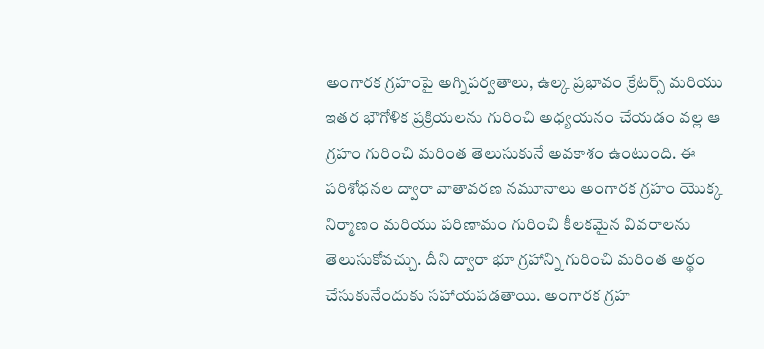అంగారక గ్రహంపై అగ్నిపర్వతాలు, ఉల్క ప్రభావం క్రేటర్స్ మరియు ఇతర భౌగోళిక ప్రక్రియలను గురించి అధ్యయనం చేయడం వల్ల ఆ గ్రహం గురించి మరింత తెలుసుకునే అవకాశం ఉంటుంది. ఈ పరిశోధనల ద్వారా వాతావరణ నమూనాలు అంగారక గ్రహం యొక్క నిర్మాణం మరియు పరిణామం గురించి కీలకమైన వివరాలను తెలుసుకోవచ్చు. దీని ద్వారా భూ గ్రహాన్ని గురించి మరింత అర్థం చేసుకునేందుకు సహాయపడతాయి. అంగారక గ్రహ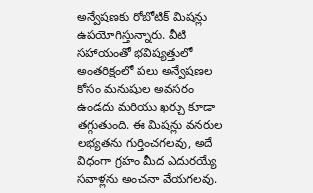అన్వేషణకు రోబోటిక్ మిషన్లు ఉపయోగిస్తున్నారు. వీటి సహాయంతో భవిష్యత్తులో అంతరిక్షంలో పలు అన్వేషణల కోసం మనుషుల అవసరం ఉండదు మరియు ఖర్చు కూడా తగ్గుతుంది. ఈ మిషన్లు వనరుల లభ్యతను గుర్తించగలవు, అదే విధంగా గ్రహం మీద ఎదురయ్యే సవాళ్లను అంచనా వేయగలవు.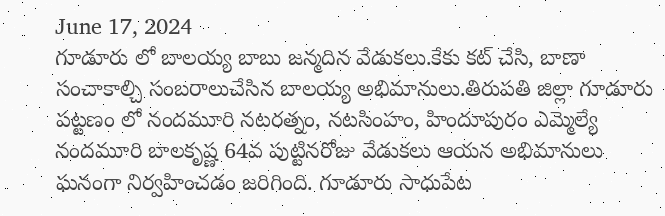June 17, 2024
గూడూరు లో బాలయ్య బాబు జన్మదిన వేడుకలు.కేకు కట్ చేసి, బాణా సంచాకాల్చి సంబరాలుచేసిన బాలయ్య అభిమానులు.తిరుపతి జిల్లా గూడూరు పట్టణం లో నందమూరి నటరత్నం, నటసింహం, హిందూపురం ఎమ్మెల్యే నందమూరి బాలకృష్ణ 64వ పుట్టినరోజు వేడుకలు ఆయన అభిమానులు ఘనంగా నిర్వహించడం జరిగింది. గూడూరు సాధుపేట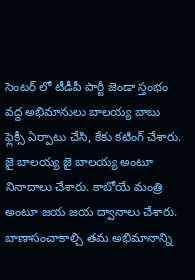సెంటర్ లో టీడీపీ పార్టీ జెండా స్తంభం వద్ద అభిమానులు బాలయ్య బాబు ఫ్లెక్సీ ఏర్పాటు చేసి, కేకు కటింగ్ చేశారు. జై బాలయ్య జై బాలయ్య అంటూ నినాదాలు చేశారు. కాబోయే మంత్రి అంటూ జయ జయ ద్వానాలు చేశారు. బాణాసంచాకాల్చి తమ అభిమానాన్ని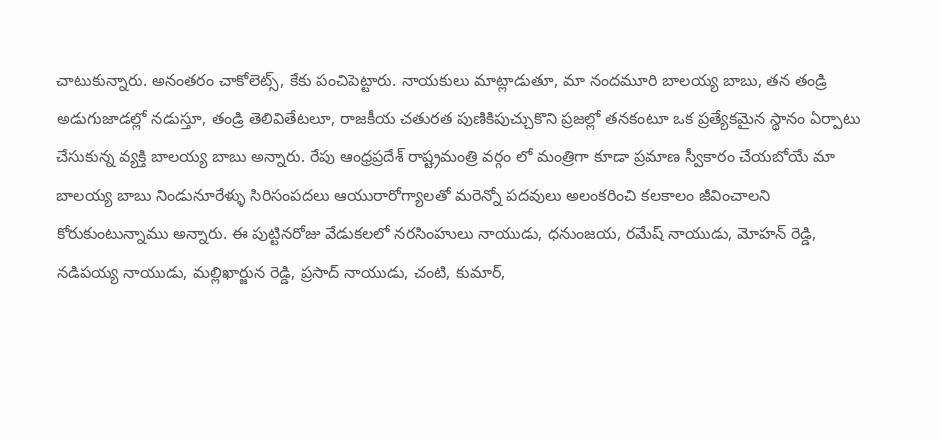చాటుకున్నారు. అనంతరం చాకోలెట్స్, కేకు పంచిపెట్టారు. నాయకులు మాట్లాడుతూ, మా నందమూరి బాలయ్య బాబు, తన తండ్రి అడుగుజాడల్లో నడుస్తూ, తండ్రి తెలివితేటలూ, రాజకీయ చతురత పుణికిపుచ్చుకొని ప్రజల్లో తనకంటూ ఒక ప్రత్యేకమైన స్థానం ఏర్పాటు చేసుకున్న వ్యక్తి బాలయ్య బాబు అన్నారు. రేపు ఆంధ్రప్రదేశ్ రాష్ట్రమంత్రి వర్గం లో మంత్రిగా కూడా ప్రమాణ స్వీకారం చేయబోయే మా బాలయ్య బాబు నిండునూరేళ్ళు సిరిసంపదలు ఆయురారోగ్యాలతో మరెన్నో పదవులు అలంకరించి కలకాలం జీవించాలని కోరుకుంటున్నాము అన్నారు. ఈ పుట్టినరోజు వేడుకలలో నరసింహులు నాయుడు, ధనుంజయ, రమేష్ నాయుడు, మోహన్ రెడ్డి, నడిపయ్య నాయుడు, మల్లిఖార్జున రెడ్డి, ప్రసాద్ నాయుడు, చంటి, కుమార్,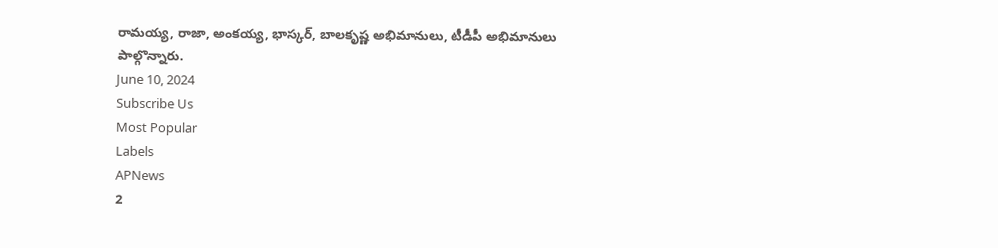రామయ్య, రాజా, అంకయ్య, భాస్కర్, బాలకృష్ణ అభిమానులు, టీడీపీ అభిమానులు పాల్గొన్నారు.
June 10, 2024
Subscribe Us
Most Popular
Labels
APNews
2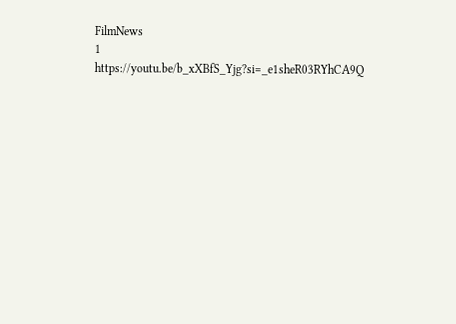FilmNews
1
https://youtu.be/b_xXBfS_Yjg?si=_e1sheR03RYhCA9Q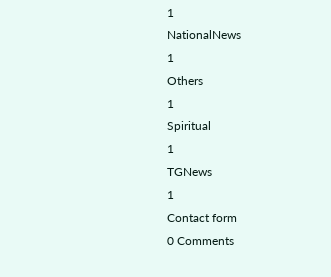1
NationalNews
1
Others
1
Spiritual
1
TGNews
1
Contact form
0 Comments